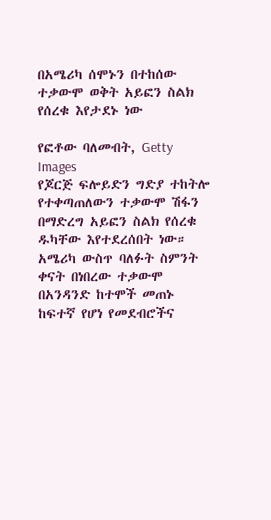በአሜሪካ ሰሞኑን በተከሰው ተቃውሞ ወቅት አይፎን ስልክ የሰረቁ እየታደኑ ነው

የፎቶው ባለመብት, Getty Images
የጆርጅ ፍሎይድን ግድያ ተከትሎ የተቀጣጠለውን ተቃውሞ ሽፋን በማድረግ አይፎን ስልክ የሰረቁ ዱካቸው እየተደረሰበት ነው።
አሜሪካ ውስጥ ባለፉት ስምንት ቀናት በነበረው ተቃውሞ በአንዳንድ ከተሞች መጠኑ ከፍተኛ የሆነ የመደብሮችና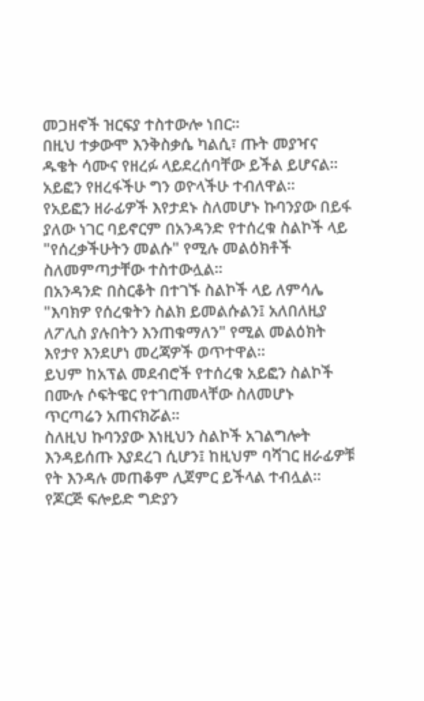መጋዘኖች ዝርፍያ ተስተውሎ ነበር።
በዚህ ተቃውሞ እንቅስቃሴ ካልሲ፣ ጡት መያዣና ዱቄት ሳሙና የዘረፉ ላይደረሰባቸው ይችል ይሆናል። አይፎን የዘረፋችሁ ግን ወዮላችሁ ተብለዋል።
የአይፎን ዘራፊዎች እየታደኑ ስለመሆኑ ኩባንያው በይፋ ያለው ነገር ባይኖርም በአንዳንድ የተሰረቁ ስልኮች ላይ "የሰረቃችሁትን መልሱ" የሚሉ መልዕክቶች ስለመምጣታቸው ተስተውሏል።
በአንዳንድ በስርቆት በተገኙ ስልኮች ላይ ለምሳሌ "እባክዎ የሰረቁትን ስልክ ይመልሱልን፤ አለበለዚያ ለፖሊስ ያሉበትን እንጠቁማለን" የሚል መልዕክት እየታየ እንደሆነ መረጃዎች ወጥተዋል።
ይህም ከአፕል መደብሮች የተሰረቁ አይፎን ስልኮች በሙሉ ሶፍትዌር የተገጠመላቸው ስለመሆኑ ጥርጣሬን አጠናክሯል።
ስለዚህ ኩባንያው እነዚህን ስልኮች አገልግሎት እንዳይሰጡ እያደረገ ሲሆን፤ ከዚህም ባሻገር ዘራፊዎቹ የት እንዳሉ መጠቆም ሊጀምር ይችላል ተብሏል።
የጆርጅ ፍሎይድ ግድያን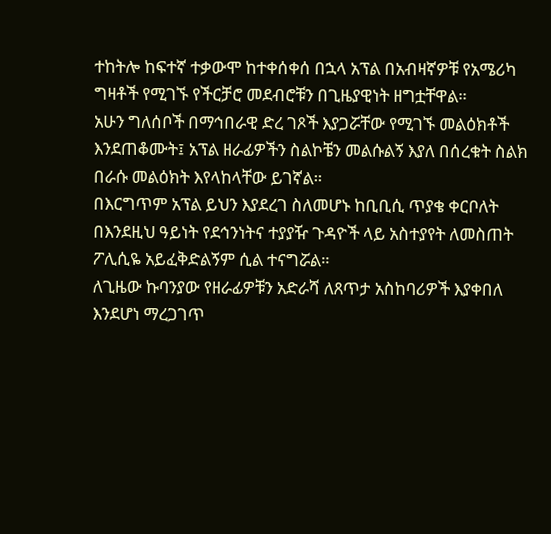ተከትሎ ከፍተኛ ተቃውሞ ከተቀሰቀሰ በኋላ አፕል በአብዛኛዎቹ የአሜሪካ ግዛቶች የሚገኙ የችርቻሮ መደብሮቹን በጊዜያዊነት ዘግቷቸዋል።
አሁን ግለሰቦች በማኅበራዊ ድረ ገጾች እያጋሯቸው የሚገኙ መልዕክቶች እንደጠቆሙት፤ አፕል ዘራፊዎችን ስልኮቼን መልሱልኝ እያለ በሰረቁት ስልክ በራሱ መልዕክት እየላከላቸው ይገኛል።
በእርግጥም አፕል ይህን እያደረገ ስለመሆኑ ከቢቢሲ ጥያቄ ቀርቦለት በእንደዚህ ዓይነት የደኅንነትና ተያያዥ ጉዳዮች ላይ አስተያየት ለመስጠት ፖሊሲዬ አይፈቅድልኝም ሲል ተናግሯል።
ለጊዜው ኩባንያው የዘራፊዎቹን አድራሻ ለጸጥታ አስከባሪዎች እያቀበለ እንደሆነ ማረጋገጥ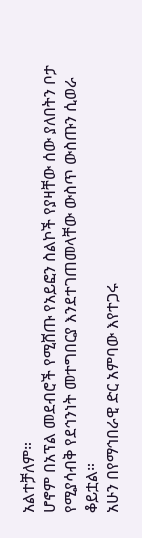አልተቻለም።
ሆኖም በአፕል መደብሮች የሚሸጡ የአይፎን ስልኮች የያዛቸው ሰው ያለበትን ቦታ የሚያሳብቅ የደኅንነት መተግበርያ እንደተገጠመላቸው ውስጥ ውስጡን ሲወራ ቆይቷል።
አሁን በየማኅበራዊ ድር አምባው እየተጋሩ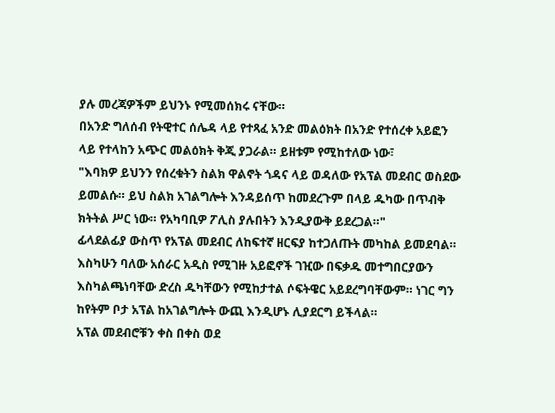ያሉ መረጃዎችም ይህንኑ የሚመሰክሩ ናቸው።
በአንድ ግለሰብ የትዊተር ሰሌዳ ላይ የተጻፈ አንድ መልዕክት በአንድ የተሰረቀ አይፎን ላይ የተላከን አጭር መልዕክት ቅጂ ያጋራል። ይዘቱም የሚከተለው ነው፣
"እባክዎ ይህንን የሰረቁትን ስልክ ዋልኖት ጎዳና ላይ ወዳለው የአፕል መደብር ወስደው ይመልሱ። ይህ ስልክ አገልግሎት እንዳይሰጥ ከመደረጉም በላይ ዱካው በጥብቅ ክትትል ሥር ነው። የአካባቢዎ ፖሊስ ያሉበትን እንዲያውቅ ይደረጋል።"
ፊላደልፊያ ውስጥ የአፕል መደብር ለከፍተኛ ዘርፍያ ከተጋለጡት መካከል ይመደባል።
እስካሁን ባለው አሰራር አዲስ የሚገዙ አይፎኖች ገዢው በፍቃዱ መተግበርያውን እስካልጫነባቸው ድረስ ዱካቸውን የሚከታተል ሶፍትዌር አይደረግባቸውም። ነገር ግን ከየትም ቦታ አፕል ከአገልግሎት ውጪ እንዲሆኑ ሊያደርግ ይችላል።
አፕል መደብሮቹን ቀስ በቀስ ወደ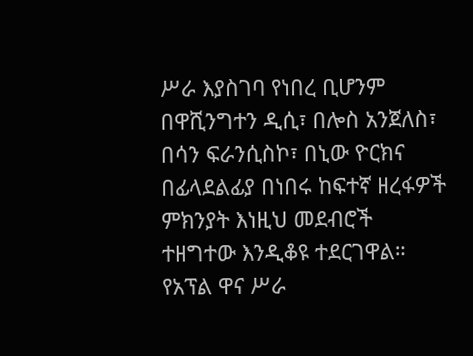ሥራ እያስገባ የነበረ ቢሆንም በዋሺንግተን ዲሲ፣ በሎስ አንጀለስ፣ በሳን ፍራንሲስኮ፣ በኒው ዮርክና በፊላደልፊያ በነበሩ ከፍተኛ ዘረፋዎች ምክንያት እነዚህ መደብሮች ተዘግተው እንዲቆዩ ተደርገዋል።
የአፕል ዋና ሥራ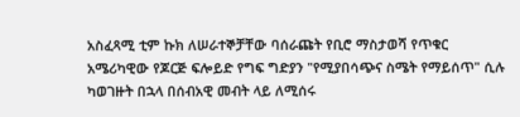አስፈጻሚ ቲም ኩክ ለሠራተኞቻቸው ባሰራጩት የቢሮ ማስታወሻ የጥቁር አሜሪካዊው የጆርጅ ፍሎይድ የግፍ ግድያን "የሚያበሳጭና ስሜት የማይሰጥ" ሲሉ ካወገዙት በኋላ በሰብአዊ መብት ላይ ለሚሰሩ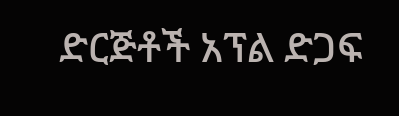ድርጅቶች አፕል ድጋፍ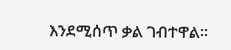እንደሚሰጥ ቃል ገብተዋል።